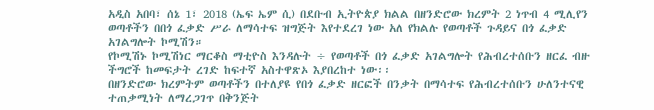አዲስ አበባ፣ ሰኔ 1፣ 2018 (ኤፍ ኤም ሲ) በደቡብ ኢትዮጵያ ክልል በዘንድሮው ክረምት 2 ነጥብ 4 ሚሊየን ወጣቶችን በበጎ ፈቃድ ሥራ ለማሳተፍ ዝግጅት እየተደረገ ነው አለ የክልሉ የወጣቶች ጉዳይና በጎ ፈቃድ አገልግሎት ኮሚሽን።
የኮሚሽኑ ኮሚሽነር ማርቆስ ማቲዮስ እንዳሉት ÷ የወጣቶች በጎ ፈቃድ አገልግሎት የሕብረተሰቡን ዘርፈ ብዙ ችግሮች ከመፍታት ረገድ ከፍተኛ አስተዋጽኦ እያበረከተ ነው፡፡
በዘንድሮው ክረምትም ወጣቶችን በተለያዩ የበጎ ፈቃድ ዘርፎች በንቃት በማሳተፍ የሕብረተሰቡን ሁለንተናዊ ተጠቃሚነት ለማረጋገጥ በቅንጅት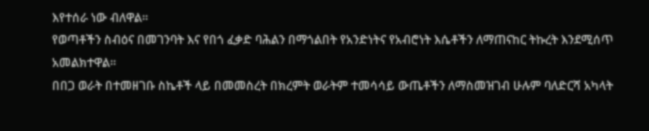እየተሰራ ነው ብለዋል፡፡
የወጣቶችን ስብዕና በመገንባት እና የበጎ ፈቃድ ባሕልን በማጎልበት የአንድነትና የአብሮነት እሴቶችን ለማጠናከር ትኩረት እንደሚሰጥ አመልክተዋል፡፡
በበጋ ወራት በተመዘገቡ ስኬቶች ላይ በመመስረት በክረምት ወራትም ተመሳሳይ ውጤቶችን ለማስመዝገብ ሁሉም ባለድርሻ አካላት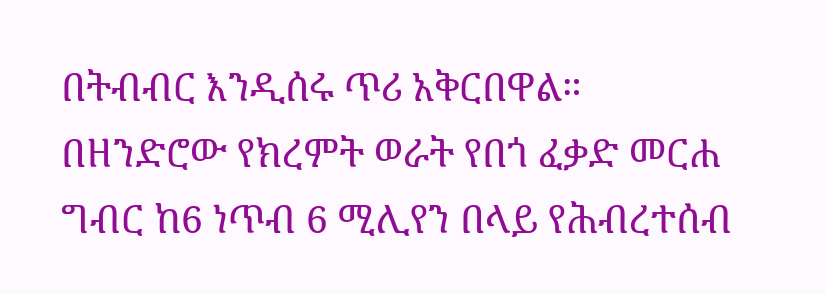በትብብር እንዲሰሩ ጥሪ አቅርበዋል።
በዘንድሮው የክረምት ወራት የበጎ ፈቃድ መርሐ ግብር ከ6 ነጥብ 6 ሚሊየን በላይ የሕብረተሰብ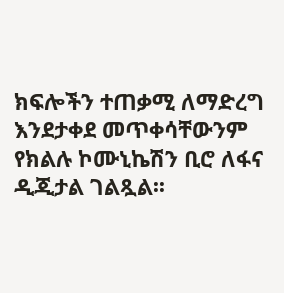ክፍሎችን ተጠቃሚ ለማድረግ እንደታቀደ መጥቀሳቸውንም የክልሉ ኮሙኒኬሽን ቢሮ ለፋና ዲጂታል ገልጿል፡፡